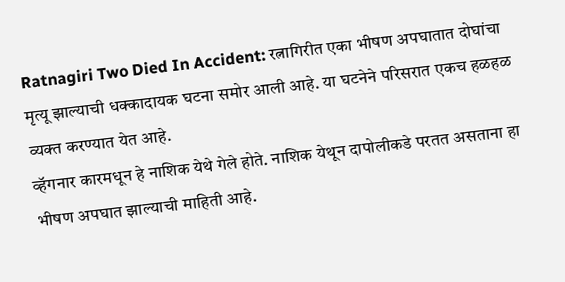Ratnagiri Two Died In Accident: रत्नागिरीत एका भीषण अपघातात दोघांचा मृत्यू झाल्याची धक्कादायक घटना समोर आली आहे. या घटनेने परिसरात एकच हळहळ व्यक्त करण्यात येत आहे.
व्हॅगनार कारमधून हे नाशिक येथे गेले होते. नाशिक येथून दापोलीकडे परतत असताना हा भीषण अपघात झाल्याची माहिती आहे.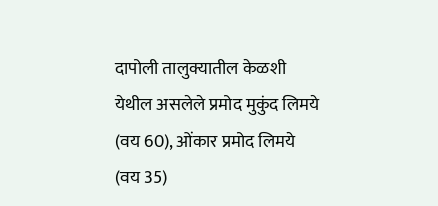दापोली तालुक्यातील केळशी येथील असलेले प्रमोद मुकुंद लिमये (वय 60), ओंकार प्रमोद लिमये (वय 35)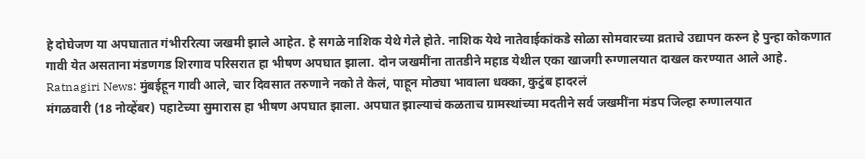हे दोघेजण या अपघातात गंभीररित्या जखमी झाले आहेत. हे सगळे नाशिक येथे गेले होते. नाशिक येथे नातेवाईकांकडे सोळा सोमवारच्या व्रताचे उद्यापन करुन हे पुन्हा कोकणात गावी येत असताना मंडणगड शिरगाव परिसरात हा भीषण अपघात झाला. दोन जखमींना तातडीने महाड येथील एका खाजगी रुग्णालयात दाखल करण्यात आले आहे.
Ratnagiri News: मुंबईहून गावी आले, चार दिवसात तरुणाने नको ते केलं, पाहून मोठ्या भावाला धक्का, कुटुंब हादरलं
मंगळवारी (18 नोव्हेंबर) पहाटेच्या सुमारास हा भीषण अपघात झाला. अपघात झाल्याचं कळताच ग्रामस्थांच्या मदतीने सर्व जखमींना मंडप जिल्हा रुग्णालयात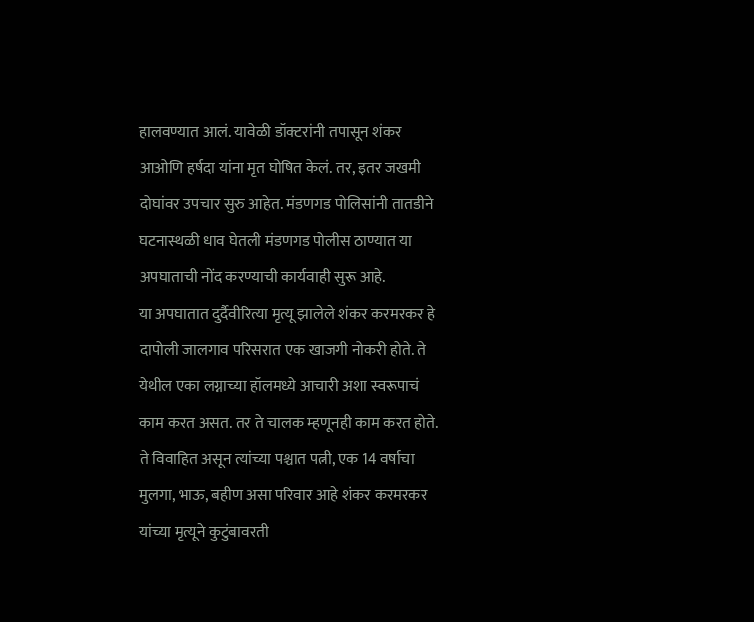हालवण्यात आलं. यावेळी डॉक्टरांनी तपासून शंकर आओणि हर्षदा यांना मृत घोषित केलं. तर, इतर जखमी दोघांवर उपचार सुरु आहेत. मंडणगड पोलिसांनी तातडीने घटनास्थळी धाव घेतली मंडणगड पोलीस ठाण्यात या अपघाताची नोंद करण्याची कार्यवाही सुरू आहे.
या अपघातात दुर्दैवीरित्या मृत्यू झालेले शंकर करमरकर हे दापोली जालगाव परिसरात एक खाजगी नोकरी होते. ते येथील एका लग्नाच्या हॉलमध्ये आचारी अशा स्वरूपाचं काम करत असत. तर ते चालक म्हणूनही काम करत होते. ते विवाहित असून त्यांच्या पश्चात पत्नी, एक 14 वर्षाचा मुलगा, भाऊ, बहीण असा परिवार आहे शंकर करमरकर यांच्या मृत्यूने कुटुंबावरती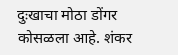दुःखाचा मोठा डोंगर कोसळला आहे. शंकर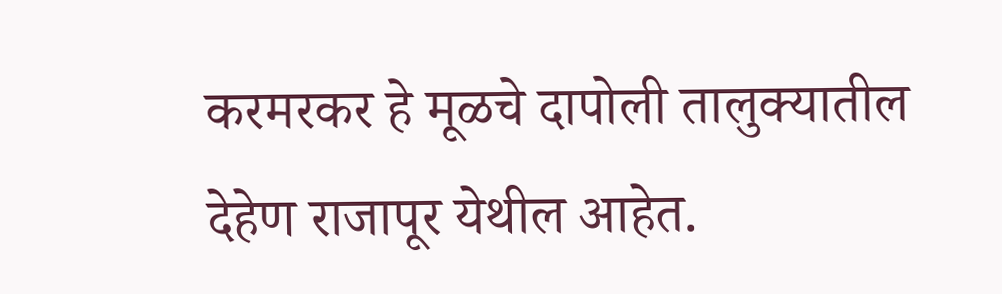करमरकर हे मूळचे दापोली तालुक्यातील देहेण राजापूर येथील आहेत.